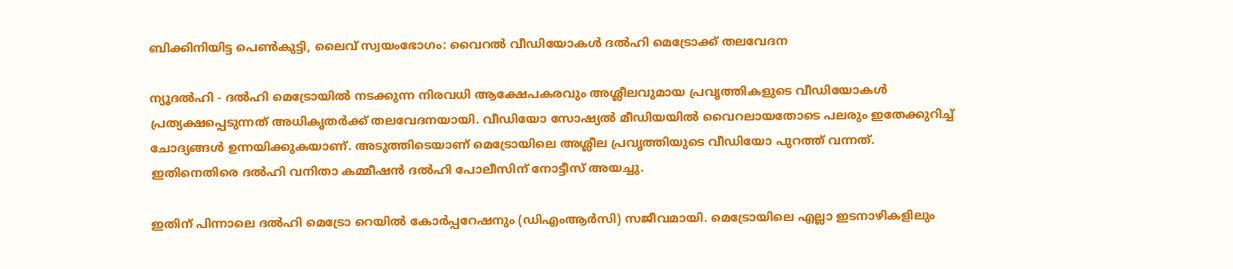ബിക്കിനിയിട്ട പെണ്‍കുട്ടി, ലൈവ് സ്വയംഭോഗം: വൈറല്‍ വീഡിയോകള്‍ ദല്‍ഹി മെട്രോക്ക് തലവേദന

ന്യൂദല്‍ഹി - ദല്‍ഹി മെട്രോയില്‍ നടക്കുന്ന നിരവധി ആക്ഷേപകരവും അശ്ലീലവുമായ പ്രവൃത്തികളുടെ വീഡിയോകള്‍ പ്രത്യക്ഷപ്പെടുന്നത് അധികൃതര്‍ക്ക് തലവേദനയായി. വീഡിയോ സോഷ്യല്‍ മീഡിയയില്‍ വൈറലായതോടെ പലരും ഇതേക്കുറിച്ച് ചോദ്യങ്ങള്‍ ഉന്നയിക്കുകയാണ്. അടുത്തിടെയാണ് മെട്രോയിലെ അശ്ലീല പ്രവൃത്തിയുടെ വീഡിയോ പുറത്ത് വന്നത്. ഇതിനെതിരെ ദല്‍ഹി വനിതാ കമ്മീഷന്‍ ദല്‍ഹി പോലീസിന് നോട്ടീസ് അയച്ചു.

ഇതിന് പിന്നാലെ ദല്‍ഹി മെട്രോ റെയില്‍ കോര്‍പ്പറേഷനും (ഡിഎംആര്‍സി) സജീവമായി. മെട്രോയിലെ എല്ലാ ഇടനാഴികളിലും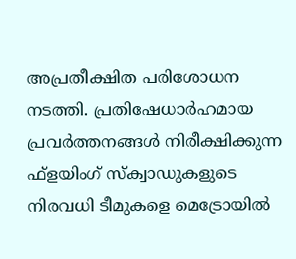അപ്രതീക്ഷിത പരിശോധന നടത്തി. പ്രതിഷേധാര്‍ഹമായ പ്രവര്‍ത്തനങ്ങള്‍ നിരീക്ഷിക്കുന്ന ഫ്‌ളയിംഗ് സ്‌ക്വാഡുകളുടെ നിരവധി ടീമുകളെ മെട്രോയില്‍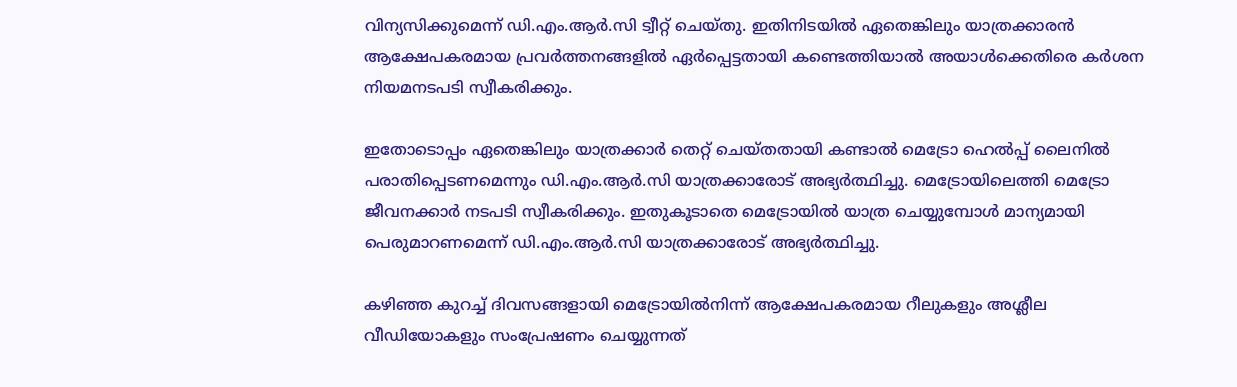വിന്യസിക്കുമെന്ന് ഡി.എം.ആര്‍.സി ട്വീറ്റ് ചെയ്തു. ഇതിനിടയില്‍ ഏതെങ്കിലും യാത്രക്കാരന്‍ ആക്ഷേപകരമായ പ്രവര്‍ത്തനങ്ങളില്‍ ഏര്‍പ്പെട്ടതായി കണ്ടെത്തിയാല്‍ അയാള്‍ക്കെതിരെ കര്‍ശന നിയമനടപടി സ്വീകരിക്കും.

ഇതോടൊപ്പം ഏതെങ്കിലും യാത്രക്കാര്‍ തെറ്റ് ചെയ്തതായി കണ്ടാല്‍ മെട്രോ ഹെല്‍പ്പ് ലൈനില്‍ പരാതിപ്പെടണമെന്നും ഡി.എം.ആര്‍.സി യാത്രക്കാരോട് അഭ്യര്‍ത്ഥിച്ചു. മെട്രോയിലെത്തി മെട്രോ ജീവനക്കാര്‍ നടപടി സ്വീകരിക്കും. ഇതുകൂടാതെ മെട്രോയില്‍ യാത്ര ചെയ്യുമ്പോള്‍ മാന്യമായി പെരുമാറണമെന്ന് ഡി.എം.ആര്‍.സി യാത്രക്കാരോട് അഭ്യര്‍ത്ഥിച്ചു.

കഴിഞ്ഞ കുറച്ച് ദിവസങ്ങളായി മെട്രോയില്‍നിന്ന് ആക്ഷേപകരമായ റീലുകളും അശ്ലീല വീഡിയോകളും സംപ്രേഷണം ചെയ്യുന്നത്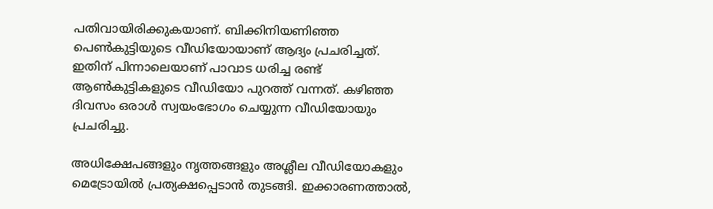പതിവായിരിക്കുകയാണ്. ബിക്കിനിയണിഞ്ഞ പെണ്‍കുട്ടിയുടെ വീഡിയോയാണ് ആദ്യം പ്രചരിച്ചത്. ഇതിന് പിന്നാലെയാണ് പാവാട ധരിച്ച രണ്ട് ആണ്‍കുട്ടികളുടെ വീഡിയോ പുറത്ത് വന്നത്. കഴിഞ്ഞ ദിവസം ഒരാള്‍ സ്വയംഭോഗം ചെയ്യുന്ന വീഡിയോയും പ്രചരിച്ചു.

അധിക്ഷേപങ്ങളും നൃത്തങ്ങളും അശ്ലീല വീഡിയോകളും മെട്രോയില്‍ പ്രത്യക്ഷപ്പെടാന്‍ തുടങ്ങി. ഇക്കാരണത്താല്‍,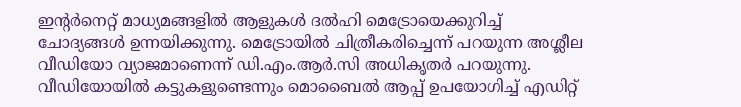ഇന്റര്‍നെറ്റ് മാധ്യമങ്ങളില്‍ ആളുകള്‍ ദല്‍ഹി മെട്രോയെക്കുറിച്ച് ചോദ്യങ്ങള്‍ ഉന്നയിക്കുന്നു. മെട്രോയില്‍ ചിത്രീകരിച്ചെന്ന് പറയുന്ന അശ്ലീല വീഡിയോ വ്യാജമാണെന്ന് ഡി.എം.ആര്‍.സി അധികൃതര്‍ പറയുന്നു. വീഡിയോയില്‍ കട്ടുകളുണ്ടെന്നും മൊബൈല്‍ ആപ്പ് ഉപയോഗിച്ച് എഡിറ്റ്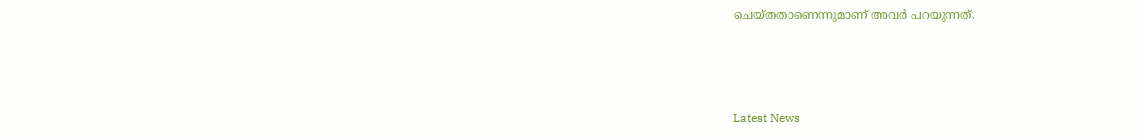ചെയ്തതാണെന്നുമാണ് അവര്‍ പറയുന്നത്.



Latest News